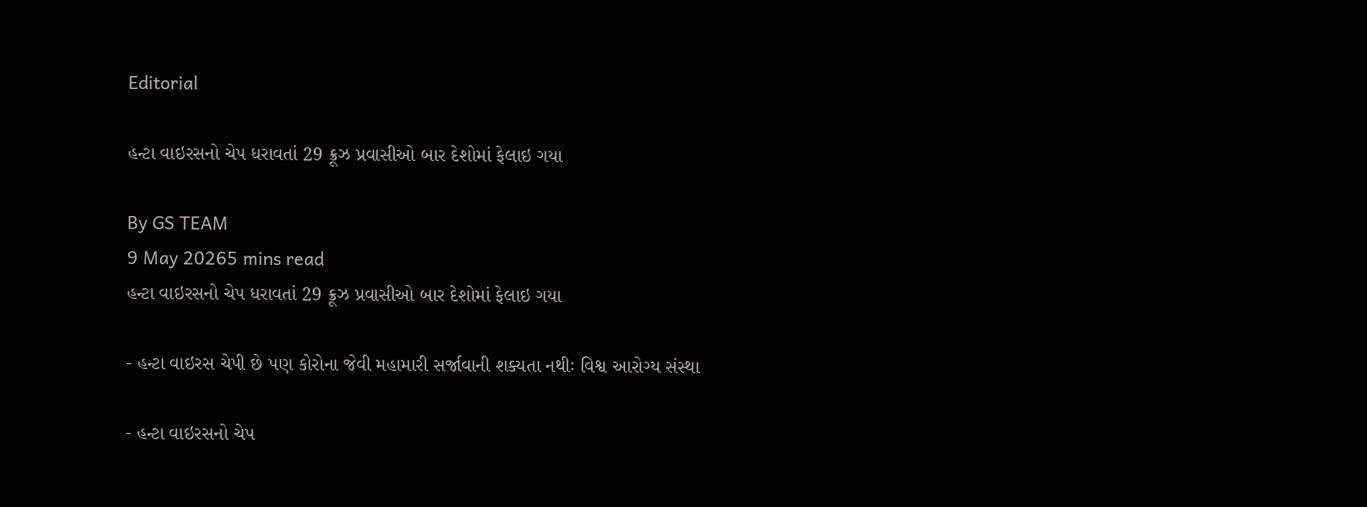Editorial

હન્ટા વાઇરસનો ચેપ ધરાવતાં 29 ક્રૂઝ પ્રવાસીઓ બાર દેશોમાં ફેલાઇ ગયા

By GS TEAM
9 May 20265 mins read
હન્ટા વાઇરસનો ચેપ ધરાવતાં 29 ક્રૂઝ પ્રવાસીઓ બાર દેશોમાં ફેલાઇ ગયા

- હન્ટા વાઇરસ ચેપી છે પણ કોરોના જેવી મહામારી સર્જાવાની શક્યતા નથીઃ વિશ્વ આરોગ્ય સંસ્થા

- હન્ટા વાઇરસનો ચેપ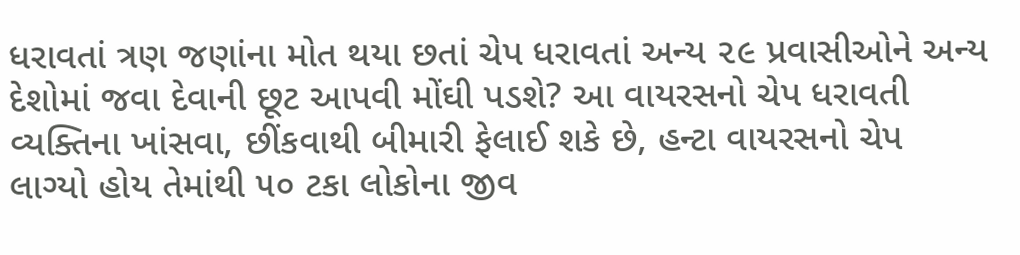ધરાવતાં ત્રણ જણાંના મોત થયા છતાં ચેપ ધરાવતાં અન્ય ૨૯ પ્રવાસીઓને અન્ય દેશોમાં જવા દેવાની છૂટ આપવી મોંઘી પડશે? આ વાયરસનો ચેપ ધરાવતી વ્યક્તિના ખાંસવા, છીંકવાથી બીમારી ફેલાઈ શકે છે, હન્ટા વાયરસનો ચેપ લાગ્યો હોય તેમાંથી ૫૦ ટકા લોકોના જીવ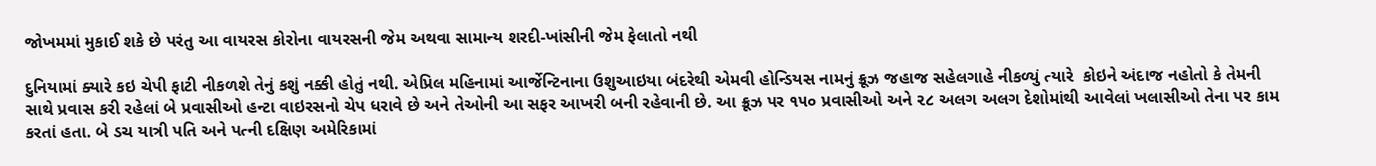જોખમમાં મુકાઈ શકે છે પરંતુ આ વાયરસ કોરોના વાયરસની જેમ અથવા સામાન્ય શરદી-ખાંસીની જેમ ફેલાતો નથી

દુનિયામાં ક્યારે કઇ ચેપી ફાટી નીકળશે તેનું કશું નક્કી હોતું નથી. એપ્રિલ મહિનામાં આર્જેન્ટિનાના ઉશુઆઇયા બંદરેથી એમવી હોન્ડિયસ નામનું ક્રૂઝ જહાજ સહેલગાહે નીકળ્યું ત્યારે  કોઇને અંદાજ નહોતો કે તેમની સાથે પ્રવાસ કરી રહેલાં બે પ્રવાસીઓ હન્ટા વાઇરસનો ચેપ ધરાવે છે અને તેઓની આ સફર આખરી બની રહેવાની છે. આ ક્રૂઝ પર ૧૫૦ પ્રવાસીઓ અને ૨૮ અલગ અલગ દેશોમાંથી આવેલાં ખલાસીઓ તેના પર કામ કરતાં હતા. બે ડચ યાત્રી પતિ અને પત્ની દક્ષિણ અમેરિકામાં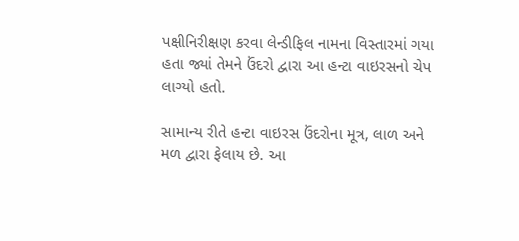પક્ષીનિરીક્ષણ કરવા લેન્ડીફિલ નામના વિસ્તારમાં ગયા હતા જ્યાં તેમને ઉંદરો દ્વારા આ હન્ટા વાઇરસનો ચેપ લાગ્યો હતો.

સામાન્ય રીતે હન્ટા વાઇરસ ઉંદરોના મૂત્ર, લાળ અને મળ દ્વારા ફેલાય છે. આ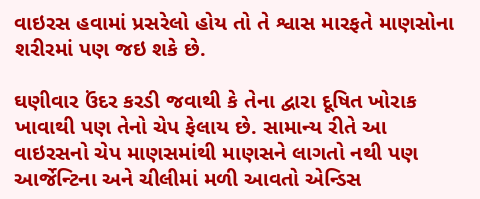વાઇરસ હવામાં પ્રસરેલો હોય તો તે શ્વાસ મારફતે માણસોના શરીરમાં પણ જઇ શકે છે.

ઘણીવાર ઉંદર કરડી જવાથી કે તેના દ્વારા દૂષિત ખોરાક ખાવાથી પણ તેનો ચેપ ફેલાય છે. સામાન્ય રીતે આ વાઇરસનો ચેપ માણસમાંથી માણસને લાગતો નથી પણ આર્જેન્ટિના અને ચીલીમાં મળી આવતો એન્ડિસ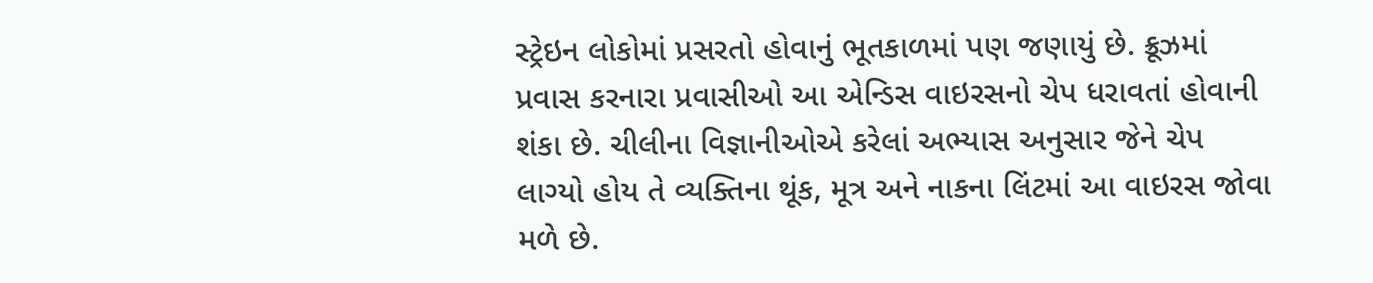સ્ટ્રેઇન લોકોમાં પ્રસરતો હોવાનું ભૂતકાળમાં પણ જણાયું છે. ક્રૂઝમાં પ્રવાસ કરનારા પ્રવાસીઓ આ એન્ડિસ વાઇરસનો ચેપ ધરાવતાં હોવાની શંકા છે. ચીલીના વિજ્ઞાનીઓએ કરેલાં અભ્યાસ અનુસાર જેને ચેપ લાગ્યો હોય તે વ્યક્તિના થૂંક, મૂત્ર અને નાકના લિંટમાં આ વાઇરસ જોવા મળે છે.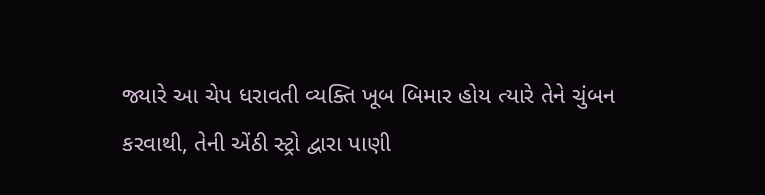જ્યારે આ ચેપ ધરાવતી વ્યક્તિ ખૂબ બિમાર હોય ત્યારે તેને ચુંબન કરવાથી, તેની એંઠી સ્ટ્રો દ્વારા પાણી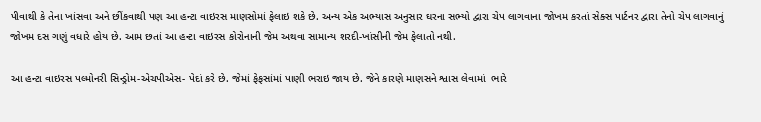પીવાથી કે તેના ખાંસવા અને છીંકવાથી પણ આ હન્ટા વાઇરસ માણસોમાં ફેલાઇ શકે છે. અન્ય એક અભ્યાસ અનુસાર ઘરના સભ્યો દ્વારા ચેપ લાગવાના જોખમ કરતાં સેક્સ પાર્ટનર દ્વારા તેનો ચેપ લાગવાનું જોખમ દસ ગણું વધારે હોય છે. આમ છતાં આ હન્ટા વાઇરસ કોરોનાની જેમ અથવા સામાન્ય શરદી-ખાંસીની જેમ ફેલાતો નથી.

આ હન્ટા વાઇરસ પલ્મોનરી સિન્ડ્રોમ-એચપીએસ- પેદાં કરે છે. જેમાં ફેફસાંમાં પાણી ભરાઇ જાય છે. જેને કારણે માણસને શ્વાસ લેવામાં  ભારે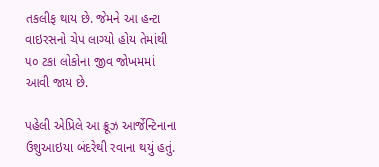તકલીફ થાય છે. જેમને આ હન્ટા વાઇરસનો ચેપ લાગ્યો હોય તેમાંથી ૫૦ ટકા લોકોના જીવ જોખમમાં આવી જાય છે.

પહેલી એપ્રિલે આ ક્રૂઝ આર્જેન્ટિનાના ઉશુઆઇયા બંદરેથી રવાના થયું હતું.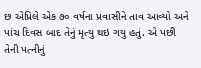છ એપ્રિલે એક ૭૦ વર્ષના પ્રવાસીને તાવ આવ્યો અને પાંચ દિવસ બાદ તેનું મૃત્યુ થઇ ગયુ હતું. એ પછી તેની પત્નીનું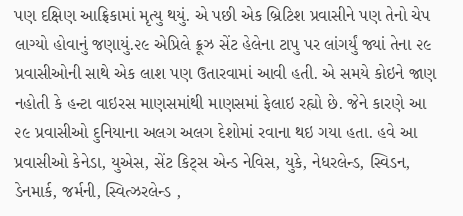પણ દક્ષિણ આફ્રિકામાં મૃત્યુ થયું. એ પછી એક બ્રિટિશ પ્રવાસીને પણ તેનો ચેપ લાગ્યો હોવાનું જણાયું.૨૯ એપ્રિલે ક્રૂઝ સેંટ હેલેના ટાપુ પર લાંગર્યું જ્યાં તેના ૨૯ પ્રવાસીઓની સાથે એક લાશ પણ ઉતારવામાં આવી હતી. એ સમયે કોઇને જાણ નહોતી કે હન્ટા વાઇરસ માણસમાંથી માણસમાં ફેલાઇ રહ્યો છે. જેને કારણે આ ૨૯ પ્રવાસીઓ દુનિયાના અલગ અલગ દેશોમાં રવાના થઇ ગયા હતા. હવે આ પ્રવાસીઓ કેનેડા, યુએસ, સેંટ કિટ્સ એન્ડ નેવિસ, યુકે, નેધરલેન્ડ, સ્વિડન, ડેનમાર્ક, જર્મની, સ્વિત્ઝરલેન્ડ ,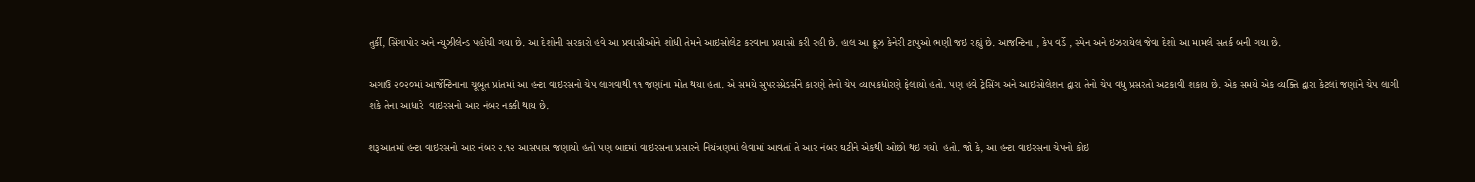તુર્કી, સિંગાપોર અને ન્યુઝીલેન્ડ પહોંચી ગયા છે. આ દેશોની સરકારો હવે આ પ્રવાસીઓને શોધી તેમને આઇસોલેટ કરવાના પ્રયાસો કરી રહી છે. હાલ આ ક્રૂઝ કેનેરી ટાપુઓ ભણી જઇ રહ્યું છે. આજન્ટિના , કેપ વર્ડે , સ્પેન અને ઇઝરાયેલ જેવા દેશો આ મામલે સતર્ક બની ગયા છે.

અગાઉ ૨૦૨૦માં આર્જેન્ટિનાના ચૂબૂત પ્રાંતમાં આ હન્ટા વાઇરસનો ચેપ લાગવાથી ૧૧ જણાંના મોત થયા હતા. એ સમયે સુપરસ્પ્રેડર્સને કારણે તેનો ચેપ વ્યાપકધોરણે ફેલાયો હતો. પણ હવે ટ્રેસિંગ અને આઇસોલેશન દ્વારા તેનો ચેપ વધુ પ્રસરતો અટકાવી શકાય છે. એક સમયે એક વ્યક્તિ દ્વારા કેટલાં જણાંને ચેપ લાગી શકે તેના આધારે  વાઇરસનો આર નંબર નક્કી થાય છે.

શરૂઆતમાં હન્ટા વાઇરસનો આર નંબર ૨.૧૨ આસપાસ જણાયો હતો પણ બાદમાં વાઇરસના પ્રસારને નિયંત્રણમાં લેવામાં આવતાં તે આર નંબર ઘટીને એકથી ઓછો થઇ ગયો  હતો. જો કે, આ હન્ટા વાઇરસના ચેપનો કોઇ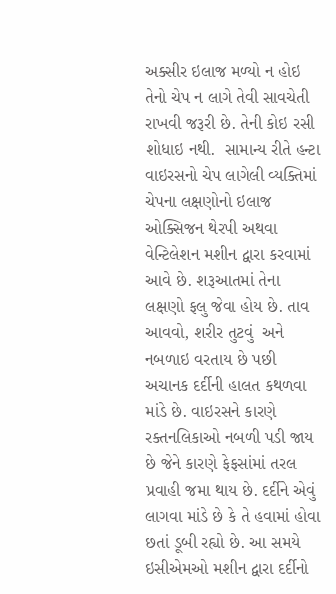અક્સીર ઇલાજ મળ્યો ન હોઇ તેનો ચેપ ન લાગે તેવી સાવચેતી રાખવી જરૂરી છે. તેની કોઇ રસી શોધાઇ નથી.  સામાન્ય રીતે હન્ટા વાઇરસનો ચેપ લાગેલી વ્યક્તિમાં ચેપના લક્ષણોનો ઇલાજ ઓક્સિજન થેરપી અથવા વેન્ટિલેશન મશીન દ્વારા કરવામાં આવે છે. શરૂઆતમાં તેના લક્ષણો ફલુ જેવા હોય છે. તાવ આવવો, શરીર તુટવું  અને નબળાઇ વરતાય છે પછી અચાનક દર્દીની હાલત કથળવા માંડે છે. વાઇરસને કારણે રક્તનલિકાઓ નબળી પડી જાય છે જેને કારણે ફેફસાંમાં તરલ પ્રવાહી જમા થાય છે. દર્દીને એવું લાગવા માંડે છે કે તે હવામાં હોવા છતાં ડૂબી રહ્યો છે. આ સમયે ઇસીએમઓ મશીન દ્વારા દર્દીનો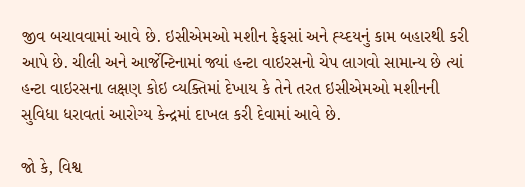જીવ બચાવવામાં આવે છે. ઇસીએમઓ મશીન ફેફસાં અને હ્ય્દયનું કામ બહારથી કરી આપે છે. ચીલી અને આર્જેન્ટિનામાં જ્યાં હન્ટા વાઇરસનો ચેપ લાગવો સામાન્ય છે ત્યાં હન્ટા વાઇરસના લક્ષણ કોઇ વ્યક્તિમાં દેખાય કે તેને તરત ઇસીએમઓ મશીનની સુવિધા ધરાવતાં આરોગ્ય કેન્દ્રમાં દાખલ કરી દેવામાં આવે છે.

જો કે, વિશ્વ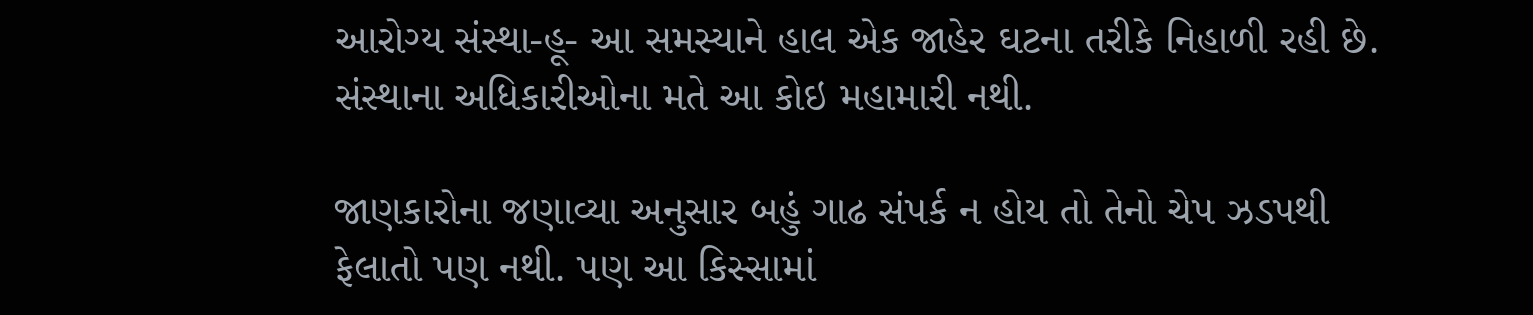આરોગ્ય સંસ્થા-હૂ- આ સમસ્યાને હાલ એક જાહેર ઘટના તરીકે નિહાળી રહી છે. સંસ્થાના અધિકારીઓના મતે આ કોઇ મહામારી નથી.

જાણકારોના જણાવ્યા અનુસાર બહું ગાઢ સંપર્ક ન હોય તો તેનો ચેપ ઝડપથી ફેલાતો પણ નથી. પણ આ કિસ્સામાં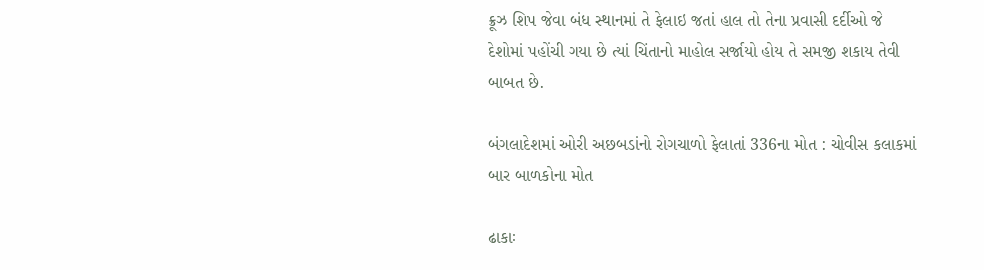ક્રૂઝ શિપ જેવા બંધ સ્થાનમાં તે ફેલાઇ જતાં હાલ તો તેના પ્રવાસી દર્દીઓ જે દેશોમાં પહોંચી ગયા છે ત્યાં ચિંતાનો માહોલ સર્જાયો હોય તે સમજી શકાય તેવી બાબત છે.

બંગલાદેશમાં ઓરી અછબડાંનો રોગચાળો ફેલાતાં 336ના મોત : ચોવીસ કલાકમાં બાર બાળકોના મોત

ઢાકાઃ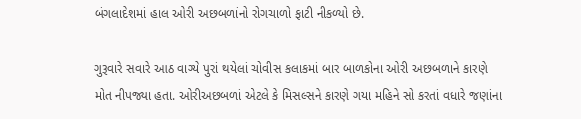બંગલાદેશમાં હાલ ઓરી અછબળાંનો રોગચાળો ફાટી નીકળ્યો છે.

ગુરૂવારે સવારે આઠ વાગ્યે પુરાં થયેલાં ચોવીસ કલાકમાં બાર બાળકોના ઓરી અછબળાને કારણે મોત નીપજ્યા હતા. ઓરીઅછબળાં એટલે કે મિસલ્સને કારણે ગયા મહિને સો કરતાં વધારે જણાંના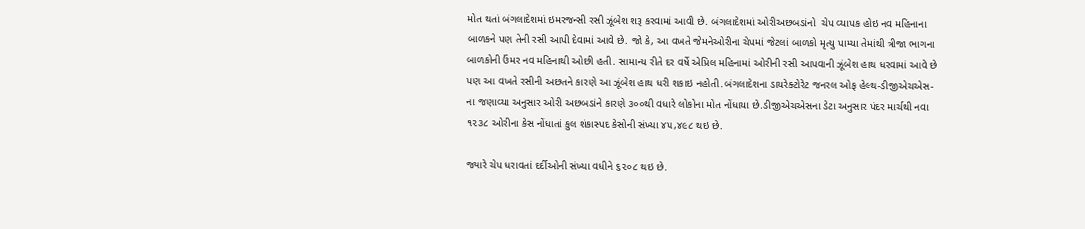મોત થતાં બંગલાદેશમાં ઇમરજન્સી રસી ઝૂંબેશ શરૂ કરવામાં આવી છે. બંગલાદેશમાં ઓરીઅછબડાંનો  ચેપ વ્યાપક હોઇ નવ મહિનાના બાળકને પણ તેની રસી આપી દેવામાં આવે છે. જો કે, આ વખતે જેમનેઓરીના ચેપમાં જેટલાં બાળકો મૃત્યુ પામ્યા તેમાંથી ત્રીજા ભાગના બાળકોની ઉંમર નવ મહિનાથી ઓછી હતી. સામાન્ય રીતે દર વર્ષે એપ્રિલ મહિનામાં ઓરીની રસી આપવાની ઝૂંબેશ હાથ ધરવામાં આવે છે પણ આ વખતે રસીની અછતને કારણે આ ઝૂંબેશ હાથ ધરી શકાઇ નહોતી.બંગલાદેશના ડાયરેક્ટોરેટ જનરલ ઓફ હેલ્થ-ડીજીએચએસ-ના જણાવ્યા અનુસાર ઓરી અછબડાંને કારણે ૩૦૦થી વધારે લોકોના મોત નોંધાયા છે.ડીજીએચએસના ડેટા અનુસાર પંદર માર્ચથી નવા ૧૨૩૮ ઓરીના કેસ નોંધાતાં કુલ શંકાસ્પદ કેસોની સંખ્યા ૪૫,૪૯૮ થઇ છે.

જ્યારે ચેપ ધરાવતાં દર્દીઓની સંખ્યા વધીને ૬૨૦૮ થઇ છે.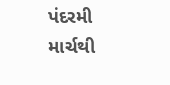પંદરમી માર્ચથી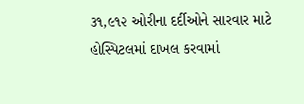૩૧,૯૧૨ ઓરીના દર્દીઓને સારવાર માટે હોસ્પિટલમાં દાખલ કરવામાં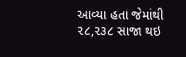આવ્યા હતા જેમાંથી ૨૮,૨૩૮ સાજા થઇ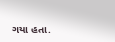ગયા હતા.